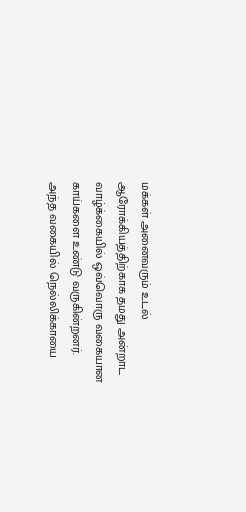மக்கள் அனைவரும் உடல் ஆரோக்கியத்திற்காக தமது அன்றாட வாழ்க்கையில் ஒவ்வொரு வகையான காய்களை உண்டு வருகின்றனர்.
அந்த வகையில் நெல்லிக்காயை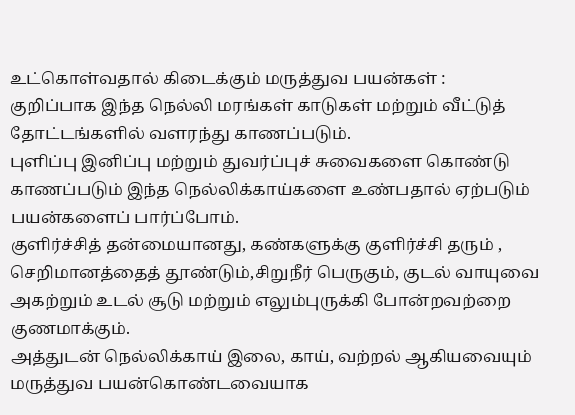உட்கொள்வதால் கிடைக்கும் மருத்துவ பயன்கள் :
குறிப்பாக இந்த நெல்லி மரங்கள் காடுகள் மற்றும் வீட்டுத் தோட்டங்களில் வளரந்து காணப்படும்.
புளிப்பு இனிப்பு மற்றும் துவர்ப்புச் சுவைகளை கொண்டு காணப்படும் இந்த நெல்லிக்காய்களை உண்பதால் ஏற்படும் பயன்களைப் பார்ப்போம்.
குளிர்ச்சித் தன்மையானது, கண்களுக்கு குளிர்ச்சி தரும் , செறிமானத்தைத் தூண்டும்,சிறுநீர் பெருகும், குடல் வாயுவை அகற்றும் உடல் சூடு மற்றும் எலும்புருக்கி போன்றவற்றை குணமாக்கும்.
அத்துடன் நெல்லிக்காய் இலை, காய், வற்றல் ஆகியவையும் மருத்துவ பயன்கொண்டவையாக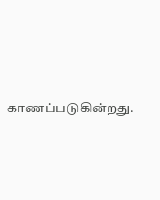காணப்படுகின்றது.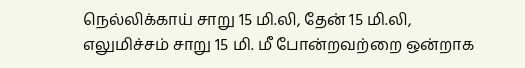நெல்லிக்காய் சாறு 15 மி.லி, தேன் 15 மி.லி, எலுமிச்சம் சாறு 15 மி. மீ போன்றவற்றை ஒன்றாக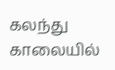கலந்து காலையில்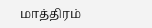மாத்திரம்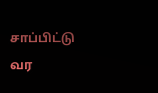சாப்பிட்டு வர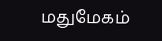மதுமேகம்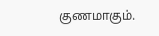குணமாகும்.